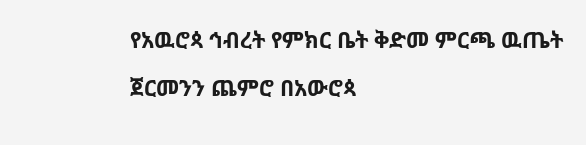የአዉሮጳ ኅብረት የምክር ቤት ቅድመ ምርጫ ዉጤት

ጀርመንን ጨምሮ በአውሮጳ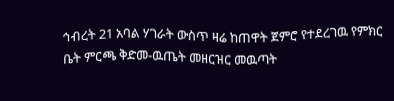ኅብረት 21 አባል ሃገራት ውስጥ ዛሬ ከጠዋት ጀምሮ የተደረገዉ የምክር ቤት ምርጫ ቅድመ-ዉጤት መዘርዝር መዉጣት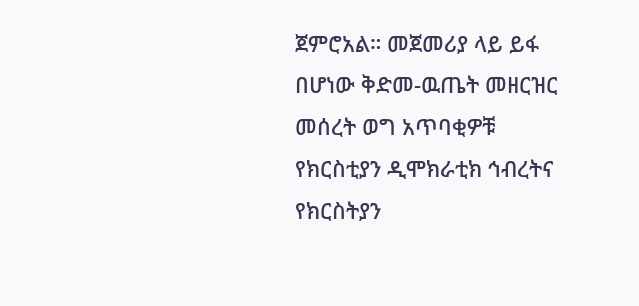ጀምሮአል። መጀመሪያ ላይ ይፋ በሆነው ቅድመ-ዉጤት መዘርዝር መሰረት ወግ አጥባቂዎቹ የክርስቲያን ዲሞክራቲክ ኅብረትና የክርስትያን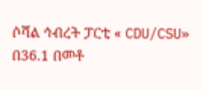ሶሻል ኅብረት ፓርቲ « CDU/CSU» በ36.1 በመቶ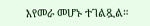እየመራ መሆኑ ተገልጿል።